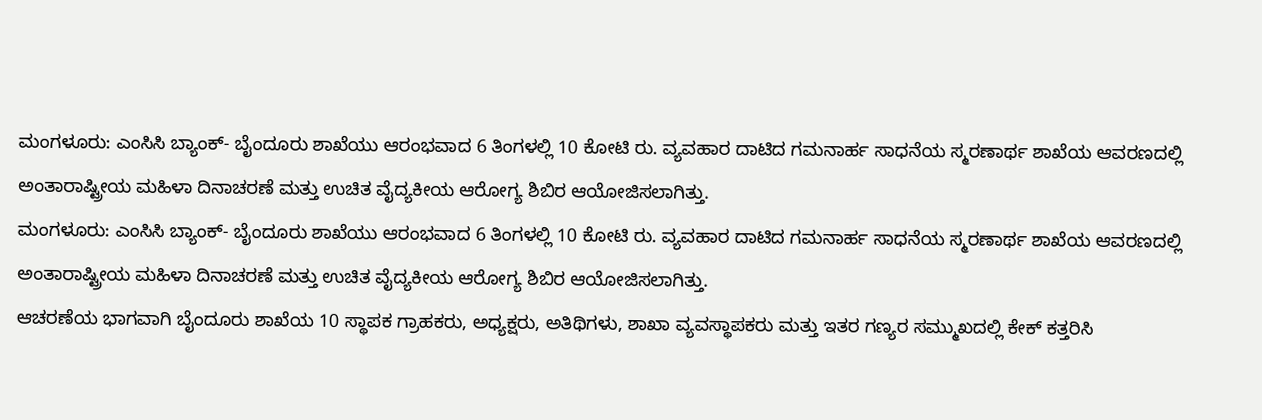ಮಂಗಳೂರು: ಎಂಸಿಸಿ ಬ್ಯಾಂಕ್- ಬೈಂದೂರು ಶಾಖೆಯು ಆರಂಭವಾದ 6 ತಿಂಗಳಲ್ಲಿ 10 ಕೋಟಿ ರು. ವ್ಯವಹಾರ ದಾಟಿದ ಗಮನಾರ್ಹ ಸಾಧನೆಯ ಸ್ಮರಣಾರ್ಥ ಶಾಖೆಯ ಆವರಣದಲ್ಲಿ ಅಂತಾರಾಷ್ಟ್ರೀಯ ಮಹಿಳಾ ದಿನಾಚರಣೆ ಮತ್ತು ಉಚಿತ ವೈದ್ಯಕೀಯ ಆರೋಗ್ಯ ಶಿಬಿರ ಆಯೋಜಿಸಲಾಗಿತ್ತು.
ಮಂಗಳೂರು: ಎಂಸಿಸಿ ಬ್ಯಾಂಕ್- ಬೈಂದೂರು ಶಾಖೆಯು ಆರಂಭವಾದ 6 ತಿಂಗಳಲ್ಲಿ 10 ಕೋಟಿ ರು. ವ್ಯವಹಾರ ದಾಟಿದ ಗಮನಾರ್ಹ ಸಾಧನೆಯ ಸ್ಮರಣಾರ್ಥ ಶಾಖೆಯ ಆವರಣದಲ್ಲಿ ಅಂತಾರಾಷ್ಟ್ರೀಯ ಮಹಿಳಾ ದಿನಾಚರಣೆ ಮತ್ತು ಉಚಿತ ವೈದ್ಯಕೀಯ ಆರೋಗ್ಯ ಶಿಬಿರ ಆಯೋಜಿಸಲಾಗಿತ್ತು.
ಆಚರಣೆಯ ಭಾಗವಾಗಿ ಬೈಂದೂರು ಶಾಖೆಯ 10 ಸ್ಥಾಪಕ ಗ್ರಾಹಕರು, ಅಧ್ಯಕ್ಷರು, ಅತಿಥಿಗಳು, ಶಾಖಾ ವ್ಯವಸ್ಥಾಪಕರು ಮತ್ತು ಇತರ ಗಣ್ಯರ ಸಮ್ಮುಖದಲ್ಲಿ ಕೇಕ್ ಕತ್ತರಿಸಿ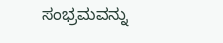ಸಂಭ್ರಮವನ್ನು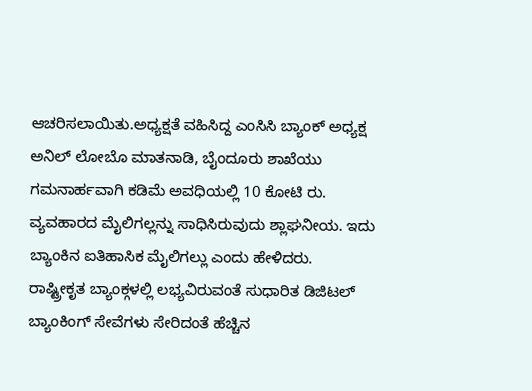ಆಚರಿಸಲಾಯಿತು.ಅಧ್ಯಕ್ಷತೆ ವಹಿಸಿದ್ದ ಎಂಸಿಸಿ ಬ್ಯಾಂಕ್ ಅಧ್ಯಕ್ಷ ಅನಿಲ್ ಲೋಬೊ ಮಾತನಾಡಿ, ಬೈಂದೂರು ಶಾಖೆಯು ಗಮನಾರ್ಹವಾಗಿ ಕಡಿಮೆ ಅವಧಿಯಲ್ಲಿ 10 ಕೋಟಿ ರು. ವ್ಯವಹಾರದ ಮೈಲಿಗಲ್ಲನ್ನು ಸಾಧಿಸಿರುವುದು ಶ್ಲಾಘನೀಯ. ಇದು ಬ್ಯಾಂಕಿನ ಐತಿಹಾಸಿಕ ಮೈಲಿಗಲ್ಲು ಎಂದು ಹೇಳಿದರು.
ರಾಷ್ಟ್ರೀಕೃತ ಬ್ಯಾಂಕ್ಗಳಲ್ಲಿ ಲಭ್ಯವಿರುವಂತೆ ಸುಧಾರಿತ ಡಿಜಿಟಲ್ ಬ್ಯಾಂಕಿಂಗ್ ಸೇವೆಗಳು ಸೇರಿದಂತೆ ಹೆಚ್ಚಿನ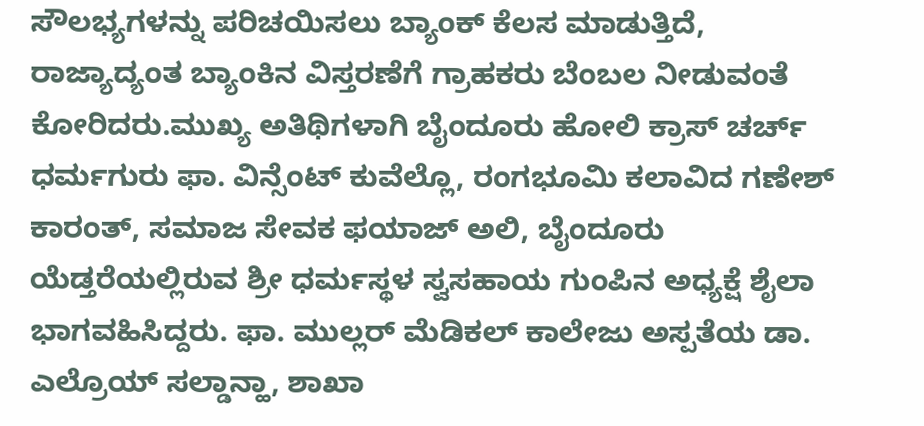ಸೌಲಭ್ಯಗಳನ್ನು ಪರಿಚಯಿಸಲು ಬ್ಯಾಂಕ್ ಕೆಲಸ ಮಾಡುತ್ತಿದೆ, ರಾಜ್ಯಾದ್ಯಂತ ಬ್ಯಾಂಕಿನ ವಿಸ್ತರಣೆಗೆ ಗ್ರಾಹಕರು ಬೆಂಬಲ ನೀಡುವಂತೆ ಕೋರಿದರು.ಮುಖ್ಯ ಅತಿಥಿಗಳಾಗಿ ಬೈಂದೂರು ಹೋಲಿ ಕ್ರಾಸ್ ಚರ್ಚ್ ಧರ್ಮಗುರು ಫಾ. ವಿನ್ಸೆಂಟ್ ಕುವೆಲ್ಲೊ, ರಂಗಭೂಮಿ ಕಲಾವಿದ ಗಣೇಶ್ ಕಾರಂತ್, ಸಮಾಜ ಸೇವಕ ಫಯಾಜ್ ಅಲಿ, ಬೈಂದೂರು ಯೆಡ್ತರೆಯಲ್ಲಿರುವ ಶ್ರೀ ಧರ್ಮಸ್ಥಳ ಸ್ವಸಹಾಯ ಗುಂಪಿನ ಅಧ್ಯಕ್ಷೆ ಶೈಲಾ ಭಾಗವಹಿಸಿದ್ದರು. ಫಾ. ಮುಲ್ಲರ್ ಮೆಡಿಕಲ್ ಕಾಲೇಜು ಅಸ್ಪತೆಯ ಡಾ. ಎಲ್ರೊಯ್ ಸಲ್ಡಾನ್ಹಾ, ಶಾಖಾ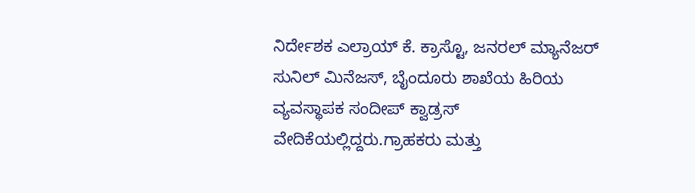ನಿರ್ದೇಶಕ ಎಲ್ರಾಯ್ ಕೆ. ಕ್ರಾಸ್ಟೊ, ಜನರಲ್ ಮ್ಯಾನೆಜರ್ ಸುನಿಲ್ ಮಿನೆಜಸ್, ಬೈಂದೂರು ಶಾಖೆಯ ಹಿರಿಯ ವ್ಯವಸ್ಥಾಪಕ ಸಂದೀಪ್ ಕ್ವಾಡ್ರಸ್ ವೇದಿಕೆಯಲ್ಲಿದ್ದರು.ಗ್ರಾಹಕರು ಮತ್ತು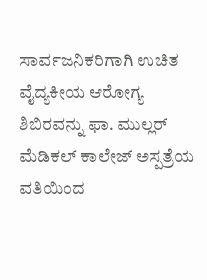ಸಾರ್ವಜನಿಕರಿಗಾಗಿ ಉಚಿತ ವೈದ್ಯಕೀಯ ಆರೋಗ್ಯ ಶಿಬಿರವನ್ನು ಫಾ. ಮುಲ್ಲರ್ ಮೆಡಿಕಲ್ ಕಾಲೇಜ್ ಅಸ್ಪತ್ರೆಯ ವತಿಯಿಂದ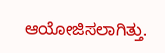ಆಯೋಜಿಸಲಾಗಿತ್ತು.